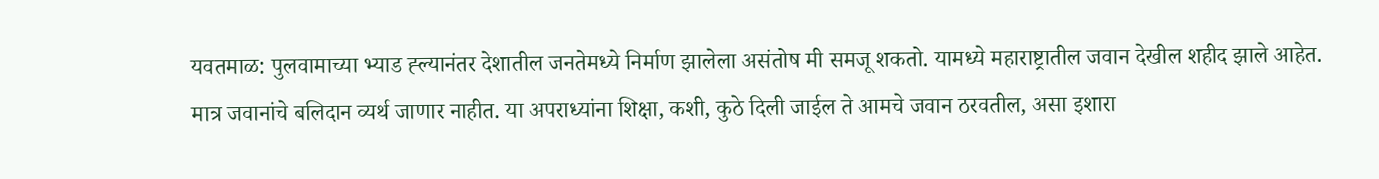यवतमाळ: पुलवामाच्या भ्याड ह्ल्यानंतर देशातील जनतेमध्ये निर्माण झालेला असंतोष मी समजू शकतो. यामध्ये महाराष्ट्रातील जवान देखील शहीद झाले आहेत. मात्र जवानांचे बलिदान व्यर्थ जाणार नाहीत. या अपराध्यांना शिक्षा, कशी, कुठे दिली जाईल ते आमचे जवान ठरवतील, असा इशारा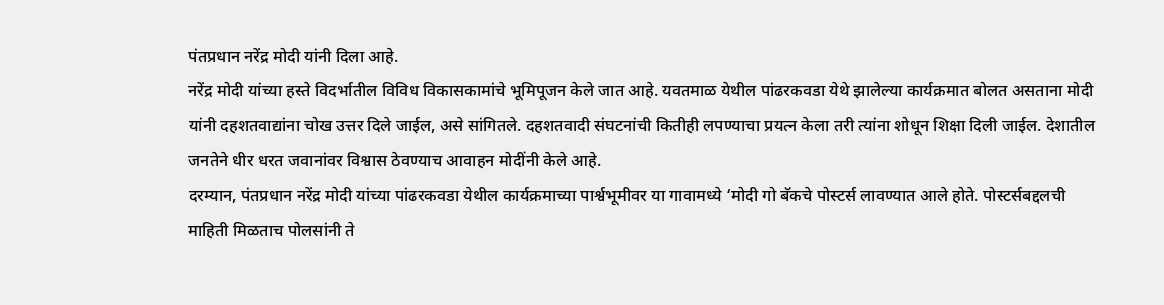पंतप्रधान नरेंद्र मोदी यांनी दिला आहे.
नरेंद्र मोदी यांच्या हस्ते विदर्भातील विविध विकासकामांचे भूमिपूजन केले जात आहे. यवतमाळ येथील पांढरकवडा येथे झालेल्या कार्यक्रमात बोलत असताना मोदी यांनी दहशतवाद्यांना चोख उत्तर दिले जाईल, असे सांगितले. दहशतवादी संघटनांची कितीही लपण्याचा प्रयत्न केला तरी त्यांना शोधून शिक्षा दिली जाईल. देशातील जनतेने धीर धरत जवानांवर विश्वास ठेवण्याच आवाहन मोदींनी केले आहे.
दरम्यान, पंतप्रधान नरेंद्र मोदी यांच्या पांढरकवडा येथील कार्यक्रमाच्या पार्श्वभूमीवर या गावामध्ये ‘मोदी गो बॅकचे पोस्टर्स लावण्यात आले होते. पोस्टर्सबद्दलची माहिती मिळताच पोलसांनी ते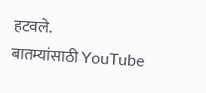हटवले.
बातम्यांसाठी YouTube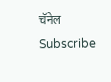चॅनेल Subscribe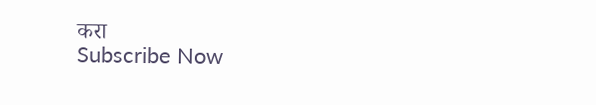करा
Subscribe Now